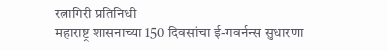रत्नागिरी प्रतिनिधी
महाराष्ट्र शासनाच्या 150 दिवसांचा ई-गवर्नन्स सुधारणा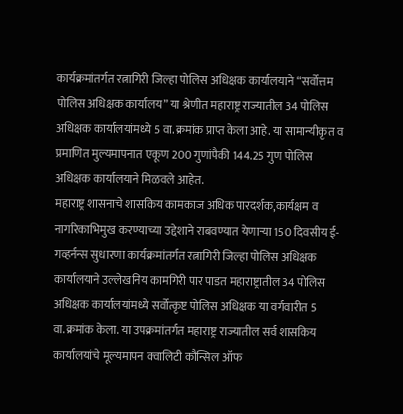कार्यक्रमांतर्गत रत्नागिरी जिल्हा पोलिस अधिक्षक कार्यालयाने “सर्वोत्तम पोलिस अधिक्षक कार्यालय” या श्रेणीत महाराष्ट्र राज्यातील 34 पोलिस अधिक्षक कार्यालयांमध्ये 5 वा.क्रमांक प्राप्त केला आहे. या सामान्यीकृत व प्रमाणित मुल्यमापनात एकूण 200 गुणांपैकी 144.25 गुण पोलिस अधिक्षक कार्यालयाने मिळवले आहेत.
महाराष्ट्र शासनाचे शासकिय कामकाज अधिक पारदर्शक,कार्यक्षम व नागरिकाभिमुख करण्याच्या उद्देशाने राबवण्यात येणाऱ्या 150 दिवसीय ई-गव्हर्नन्स सुधारणा कार्यक्रमांतर्गत रत्नागिरी जिल्हा पोलिस अधिक्षक कार्यालयाने उल्लेखनिय कामगिरी पार पाडत महाराष्ट्रातील 34 पोलिस अधिक्षक कार्यालयांमध्ये सर्वोत्कृष्ट पोलिस अधिक्षक या वर्गवारीत 5 वा.क्रमांक केला. या उपक्रमांतर्गत महाराष्ट्र राज्यातील सर्व शासकिय कार्यालयांचे मूल्यमापन क्वालिटी कौन्सिल ऑफ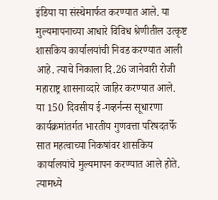इंडिया या संस्थेमार्फत करण्यात आले. या मुल्यमापनाच्या आधारे विविध श्रेणीतील उत्कृष्ट शासकिय कार्यालयांची निवड करण्यात आली आहे. त्याचे निकाला दि.26 जानेवारी रोजी महाराष्ट्र शासनाव्दारे जाहिर करण्यात आले.
या 150 दिवसीय ई-गव्हर्नन्स सूधारणा कार्यक्रमांतर्गत भारतीय गुणवत्ता परिषदतर्फे सात महत्वाच्या निकषांवर शासकिय कार्यालयांचे मुल्यमापन करण्यात आले होते. त्यामध्ये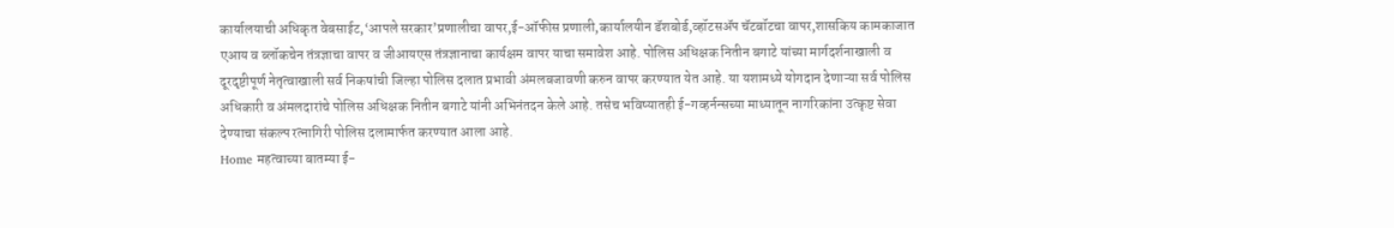कार्यालयाची अधिकृत वेबसाईट,‘आपले सरकार’प्रणालीचा वापर,ई-ऑफीस प्रणाली,कार्यालयीन डॅशबोर्ड,व्हॉटसॲप चॅटबॉटचा वापर,शासकिय कामकाजात एआय व ब्लॉकचेन तंत्रज्ञाचा वापर व जीआयएस तंत्रज्ञानाचा कार्यक्षम वापर याचा समावेश आहे. पोलिस अधिक्षक नितीन बगाटे यांच्या मार्गदर्शनाखाली व दूरदृष्टीपूर्ण नेतृत्वाखाली सर्व निकषांची जिल्हा पोलिस दलात प्रभावी अंमलबजावणी करुन वापर करण्यात येत आहे. या यशामध्ये योगदान देणाऱ्या सर्व पोलिस अधिकारी व अंमलदारांचे पोलिस अधिक्षक नितीन बगाटे यांनी अभिनंतदन केले आहे. तसेच भविष्यातही ई-गव्हर्नन्सच्या माध्यातून नागरिकांना उत्कृष्ट सेवा देण्याचा संकल्प रत्नागिरी पोलिस दलामार्फत करण्यात आला आहे.
Home महत्वाच्या बातम्या ई-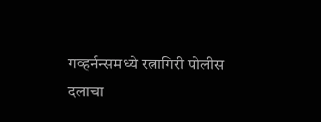गव्हर्नन्समध्ये रत्नागिरी पोलीस दलाचा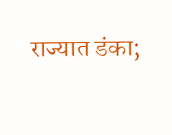राज्यात डंका;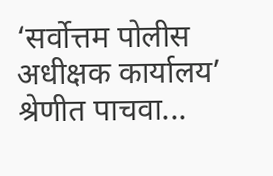‘सर्वोत्तम पोलीस अधीक्षक कार्यालय’ श्रेणीत पाचवा...